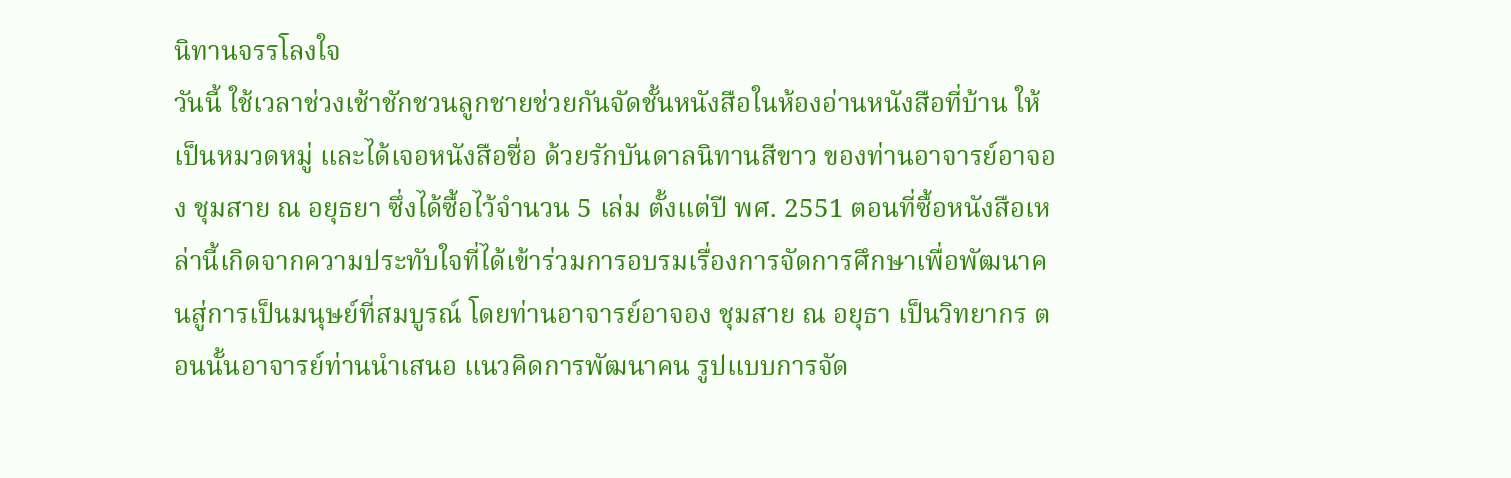นิทานจรรโลงใจ
วันนี้ ใช้เวลาช่วงเช้าชักชวนลูกชายช่วยกันจัดชั้นหนังสือในห้องอ่านหนังสือที่บ้าน ให้เป็นหมวดหมู่ และได้เจอหนังสือชื่อ ด้วยรักบันดาลนิทานสีขาว ของท่านอาจารย์อาจอง ชุมสาย ณ อยุธยา ซึ่งได้ซื้อไว้จำนวน 5 เล่ม ตั้งแต่ปี พศ. 2551 ตอนที่ซื้อหนังสือเหล่านี้เกิดจากความประทับใจที่ได้เข้าร่วมการอบรมเรื่องการจัดการศึกษาเพื่อพัฒนาคนสู่การเป็นมนุษย์ที่สมบูรณ์ โดยท่านอาจารย์อาจอง ชุมสาย ณ อยุธา เป็นวิทยากร ตอนนั้นอาจารย์ท่านนำเสนอ แนวคิดการพัฒนาคน รูปแบบการจัด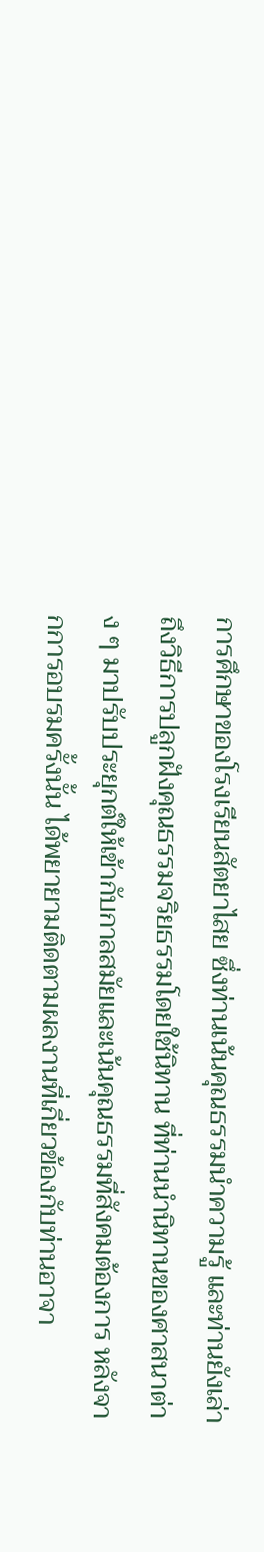การศึกษาของโรงเรียนสัตยาไสย ซึ่งท่านเน้นคุณธรรมนำความรู้ และท่านยังเล่าถึงวิธีการปลูกฝังคุณธรรมจริยธรรมโดยใช้นิทาน ที่ท่านนำนิทานของศาสนาต่าง ๆ มาปรับประยุกต์ให้เข้ากับกาลสมัยและเน้นคุณธรรมที่สังคมต้องการ หลังจากการอบรมครั้งนั้น ได้พยายามติดตามผลงานที่เกี่ยวข้องกับท่านอาจา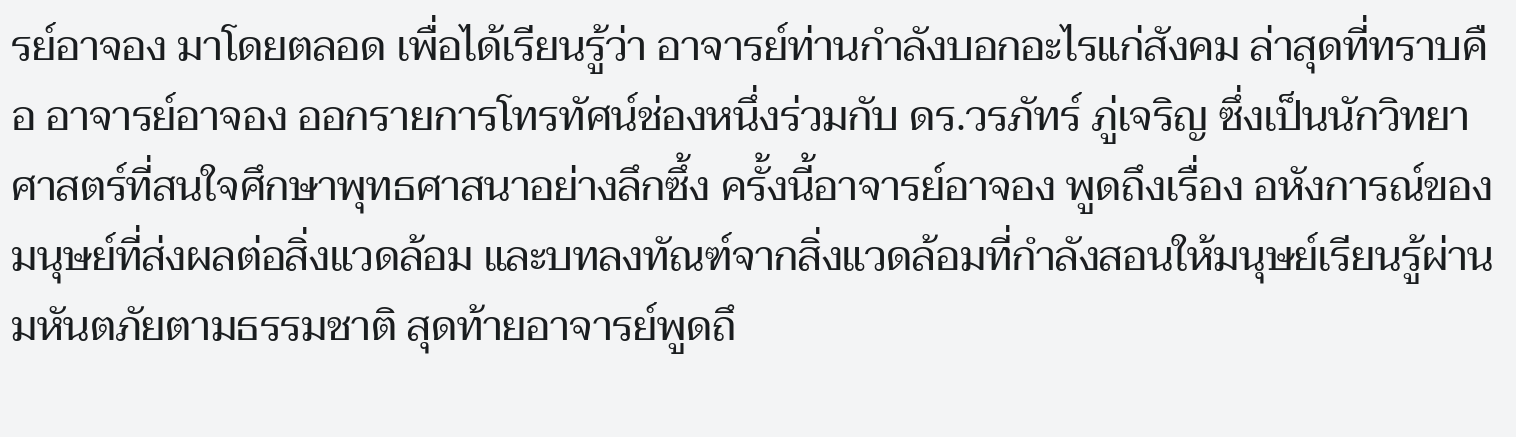รย์อาจอง มาโดยตลอด เพื่อได้เรียนรู้ว่า อาจารย์ท่านกำลังบอกอะไรแก่สังคม ล่าสุดที่ทราบคือ อาจารย์อาจอง ออกรายการโทรทัศน์ช่องหนึ่งร่วมกับ ดร.วรภัทร์ ภู่เจริญ ซึ่งเป็นนักวิทยาศาสตร์ที่สนใจศึกษาพุทธศาสนาอย่างลึกซึ้ง ครั้งนี้อาจารย์อาจอง พูดถึงเรื่อง อหังการณ์ของมนุษย์ที่ส่งผลต่อสิ่งแวดล้อม และบทลงทัณฑ์จากสิ่งแวดล้อมที่กำลังสอนให้มนุษย์เรียนรู้ผ่านมหันตภัยตามธรรมชาติ สุดท้ายอาจารย์พูดถึ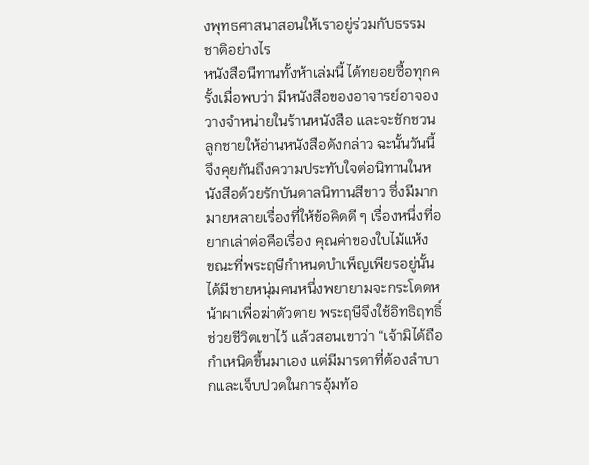งพุทธศาสนาสอนให้เราอยู่ร่วมกับธรรมชาติอย่างไร
หนังสือนืทานทั้งห้าเล่มนี้ ได้ทยอยซื้อทุกครั้งเมื่อพบว่า มีหนังสือของอาจารย์อาจอง วางจำหน่ายในร้านหนังสือ และจะชักชวนลูกชายให้อ่านหนังสือดังกล่าว ฉะนั้นวันนี้จึงคุยกันถึงความประทับใจต่อนิทานในหนังสือด้วยรักบันดาลนิทานสีขาว ซึ่งมีมากมายหลายเรื่องที่ให้ข้อคิดดี ๆ เรื่องหนึ่งที่อยากเล่าต่อคือเรื่อง คุณค่าของใบไม้แห้ง
ขณะที่พระฤษีกำหนดบำเพ็ญเพียรอยู่นั้น ได้มีชายหนุ่มคนหนึ่งพยายามจะกระโดดหน้าผาเพื่อฆ่าตัวตาย พระฤษีจึงใช้อิทธิฤทธิ์ช่วยชีวิตเขาไว้ แล้วสอนเขาว่า “เจ้ามิได้ถือกำเหนิดขึ้นมาเอง แต่มีมารดาที่ต้องลำบากและเจ็บปวดในการอุ้มท้อ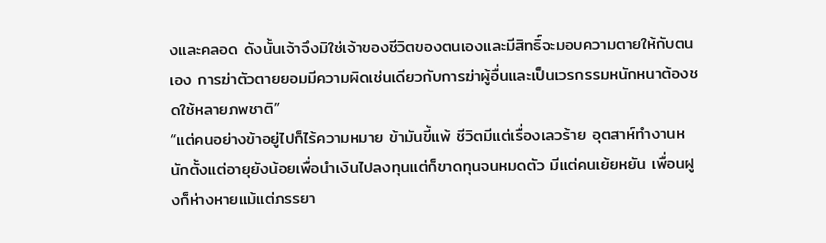งและคลอด ดังนั้นเจ้าจึงมิใช่เจ้าของชีวิตของตนเองและมีสิทธิ์จะมอบความตายให้กับตนเอง การฆ่าตัวตายยอมมีความผิดเช่นเดียวกับการฆ่าผู้อื่นและเป็นเวรกรรมหนักหนาต้องชดใช้หลายภพชาติ”
“แต่คนอย่างข้าอยู่ไปก็ไร้ความหมาย ข้ามันขี้แพ้ ชีวิตมีแต่เรื่องเลวร้าย อุตสาห์ทำงานหนักตั้งแต่อายุยังน้อยเพื่อนำเงินไปลงทุนแต่ก็ขาดทุนจนหมดตัว มีแต่คนเย้ยหยัน เพื่อนฝูงก็ห่างหายแม้แต่ภรรยา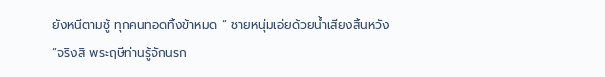ยังหนีตามชู้ ทุกคนทอดทิ้งข้าหมด “ ชายหนุ่มเอ่ยด้วยน้ำเสียงสิ้นหวัง
“จริงสิ พระฤษีท่านรู้จักนรก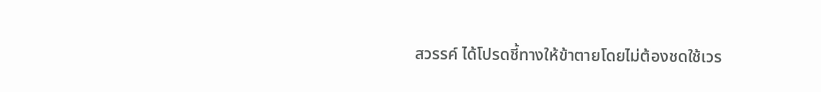สวรรค์ ได้โปรดชี้ทางให้ข้าตายโดยไม่ต้องชดใช้เวร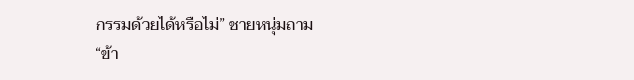กรรมด้วยได้หรือไม่” ชายหนุ่มถาม
“ข้า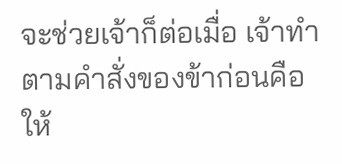จะช่วยเจ้าก็ต่อเมื่อ เจ้าทำตามคำสั่งของข้าก่อนคือ ให้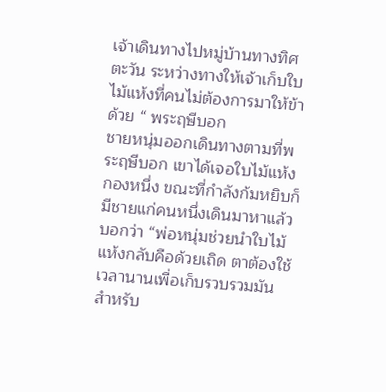เจ้าเดินทางไปหมู่บ้านทางทิศตะวัน ระหว่างทางให้เจ้าเก็บใบไม้แห้งที่คนไม่ต้องการมาให้ข้าด้วย “ พระฤษีบอก
ชายหนุ่มออกเดินทางตามที่พระฤษีบอก เขาได้เจอใบไม้แห้งกองหนึ่ง ขณะที่กำลังก้มหยิบก็มีชายแก่คนหนึ่งเดินมาหาแล้วบอกว่า “พ่อหนุ่มช่วยนำใบไม้แห้งกลับคือด้วยเถิด ตาต้องใช้เวลานานเพื่อเก็บรวบรวมมัน สำหรับ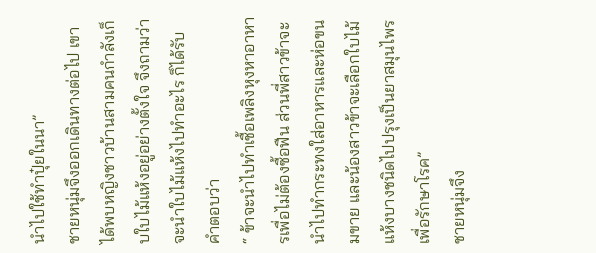นำไปใช้ทำปุ๋ยในนา”
ชายหนุ่มจึงออกเดินทางต่อไป เขาได้พบหญิงชาวบ้านสามคนกำลังเก็บใบไม้แห้งอยู่อย่างตั้งใจ จึงถามว่าจะนำใบไม้แห้งไปทำอะไร ก็ได้รับคำตอบว่า
“ ข้าจะนำไปทำเชื้อเพลิงหุงหาอาหารเพื่อไม่ต้องซื้อฟืน ส่วนพี่สาวข้าจะนำไปทำกระทงใส่อาหารและห่อขนมขาย และน้องสาวข้าจะเลือกใบไม้แห้งบางชนิดไปปรุงเป็นยาสมุนไพรเพื่อรักษาโรค”
ชายหนุ่มจึง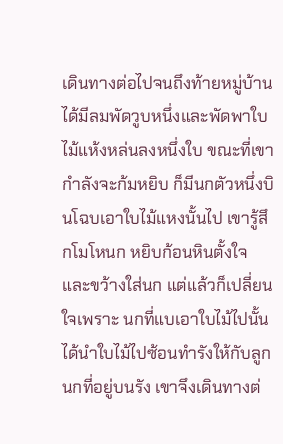เดินทางต่อไปจนถึงท้ายหมู่บ้านได้มีลมพัดวูบหนึ่งและพัดพาใบไม้แห้งหล่นลงหนึ่งใบ ขณะที่เขากำลังจะก้มหยิบ ก็มีนกตัวหนึ่งบินโฉบเอาใบไม้แหงนั้นไป เขารู้สึกโมโหนก หยิบก้อนหินตั้งใจและขว้างใส่นก แต่แล้วก็เปลี่ยนใจเพราะ นกที่แบเอาใบไม้ไปนั้น ได้นำใบไม้ไปซ้อนทำรังให้กับลูกนกที่อยู่บนรัง เขาจึงเดินทางต่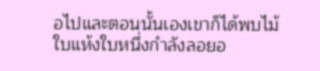อไปและตอนนั้นเองเขาก็ได้พบไม้ใบแห้งใบหนึ่งกำลังลอยอ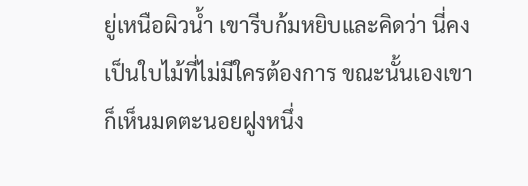ยู่เหนือผิวน้ำ เขารีบก้มหยิบและคิดว่า นี่คงเป็นใบไม้ที่ไม่มีใครต้องการ ขณะนั้นเองเขาก็เห็นมดตะนอยฝูงหนึ่ง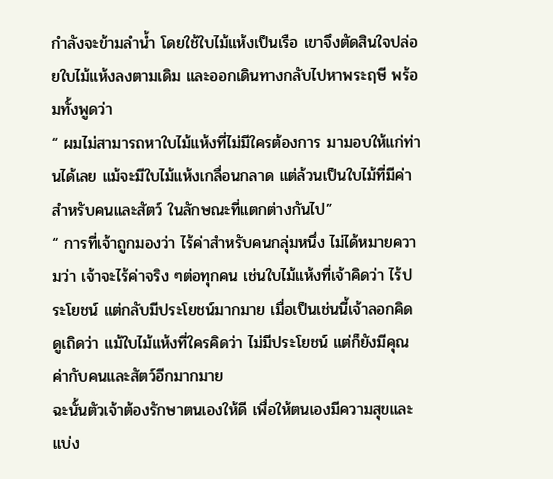กำลังจะข้ามลำน้ำ โดยใช้ใบไม้แห้งเป็นเรือ เขาจึงตัดสินใจปล่อยใบไม้แห้งลงตามเดิม และออกเดินทางกลับไปหาพระฤษี พร้อมทั้งพูดว่า
“ ผมไม่สามารถหาใบไม้แห้งที่ไม่มีใครต้องการ มามอบให้แก่ท่านได้เลย แม้จะมีใบไม้แห้งเกลื่อนกลาด แต่ล้วนเป็นใบไม้ที่มีค่าสำหรับคนและสัตว์ ในลักษณะที่แตกต่างกันไป”
“ การที่เจ้าถูกมองว่า ไร้ค่าสำหรับคนกลุ่มหนึ่ง ไม่ได้หมายความว่า เจ้าจะไร้ค่าจริง ๆต่อทุกคน เช่นใบไม้แห้งที่เจ้าคิดว่า ไร้ประโยชน์ แต่กลับมีประโยชน์มากมาย เมื่อเป็นเช่นนี้เจ้าลอกคิดดูเถิดว่า แม้ใบไม้แห้งที่ใครคิดว่า ไม่มีประโยชน์ แต่ก็ยังมีคุณค่ากับคนและสัตว์อีกมากมาย
ฉะนั้นตัวเจ้าต้องรักษาตนเองให้ดี เพื่อให้ตนเองมีความสุขและแบ่ง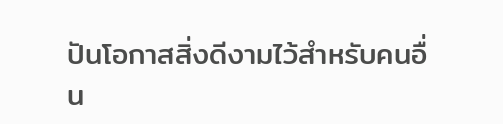ปันโอกาสสิ่งดีงามไว้สำหรับคนอื่น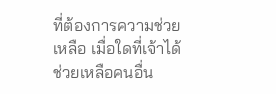ที่ต้องการความช่วยเหลือ เมื่อใดที่เจ้าได้ช่วยเหลือคนอื่น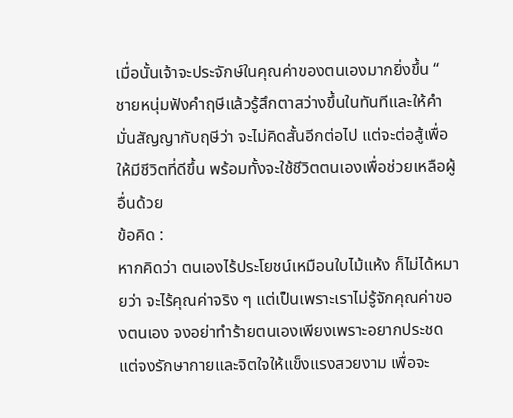เมื่อนั้นเจ้าจะประจักษ์ในคุณค่าของตนเองมากยิ่งขึ้น “
ชายหนุ่มฟังคำฤษีแล้วรู้สึกตาสว่างขึ้นในทันทีและให้คำมั่นสัญญากับฤษีว่า จะไม่คิดสั้นอีกต่อไป แต่จะต่อสู้เพื่อให้มีชีวิตที่ดีขึ้น พร้อมทั้งจะใช้ชีวิตตนเองเพื่อช่วยเหลือผู้อื่นด้วย
ข้อคิด :
หากคิดว่า ตนเองไร้ประโยชน์เหมือนใบไม้แห้ง ก็ไม่ได้หมายว่า จะไร้คุณค่าจริง ๆ แต่เป็นเพราะเราไม่รู้จักคุณค่าของตนเอง จงอย่าทำร้ายตนเองเพียงเพราะอยากประชด แต่จงรักษากายและจิตใจให้แข็งแรงสวยงาม เพื่อจะ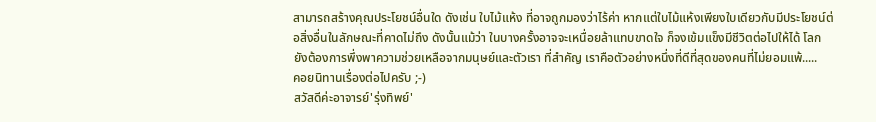สามารถสร้างคุณประโยชน์อื่นใด ดังเช่น ใบไม้แห้ง ที่อาจถูกมองว่าไร้ค่า หากแต่ใบไม้แห้งเพียงใบเดียวกับมีประโยชน์ต่อสิ่งอื่นในลักษณะที่คาดไม่ถึง ดังนั้นแม้ว่า ในบางครั้งอาจจะเหนื่อยล้าแทบขาดใจ ก็จงเข้มแข็งมีชีวิตต่อไปให้ได้ โลกยังต้องการพึ่งพาความช่วยเหลือจากมนุษย์และตัวเรา ที่สำคัญ เราคือตัวอย่างหนึ่งที่ดีที่สุดของคนที่ไม่ยอมแพ้.....
คอยนิทานเรื่องต่อไปครับ ;-)
สวัสดีค่ะอาจารย์'รุ่งทิพย์'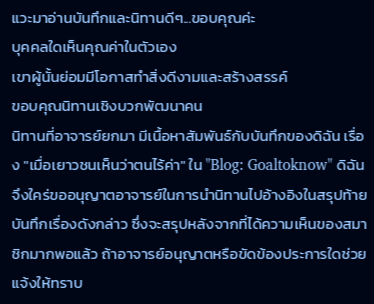แวะมาอ่านบันทึกและนิทานดีๆ...ขอบคุณค่ะ
บุคคลใดเห็นคุณค่าในตัวเอง
เขาผู้นั้นย่อมมีโอกาสทำสิ่งดีงามและสร้างสรรค์
ขอบคุณนิทานเชิงบวกพัฒนาคน
นิทานที่อาจารย์ยกมา มีเนื้อหาสัมพันธ์กับบันทึกของดิฉัน เรื่อง "เมื่อเยาวชนเห็นว่าตนไร้ค่า" ใน "Blog: Goaltoknow" ดิฉันจึงใคร่ขออนุญาตอาจารย์ในการนำนิทานไปอ้างอิงในสรุปท้ายบันทึกเรื่องดังกล่าว ซึ่งจะสรุปหลังจากที่ได้ความเห็นของสมาชิกมากพอแล้ว ถ้าอาจารย์อนุญาตหรือขัดข้องประการใดช่วยแจ้งให้ทราบ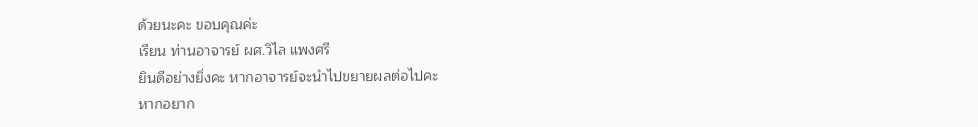ด้วยนะคะ ขอบคุณค่ะ
เรียน ท่านอาจารย์ ผศ.วิไล แพงศรี
ยินดีอย่างยิ่งคะ หากอาจารย์จะนำไปขยายผลต่อไปคะ
หากอยาก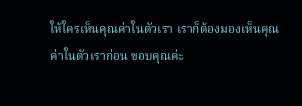ให้ใครเห็นคุณค่าในตัวเรา เราก็ต้องมองเห็นคุณค่าในตัวเราก่อน ขอบคุณค่ะ